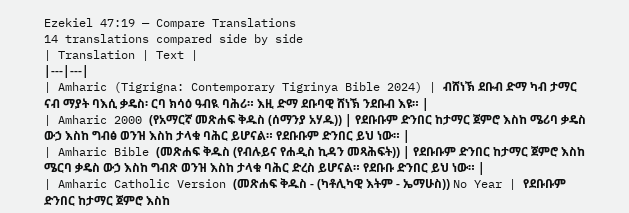Ezekiel 47:19 — Compare Translations
14 translations compared side by side
| Translation | Text |
|---|---|
| Amharic (Tigrigna: Contemporary Tigrinya Bible 2024) | ብሸነኽ ደቡብ ድማ ካብ ታማር ናብ ማያት ባእሲ ቃዴስ፡ ርባ ክሳዕ ዓብዪ ባሕሪ። እዚ ድማ ደቡባዊ ሸነኽ ንደቡብ እዩ። |
| Amharic 2000 (የአማርኛ መጽሐፍ ቅዱስ (ሰማንያ አሃዱ)) | የደቡቡም ድንበር ከታማር ጀምሮ እስከ ሜሪባ ቃዴስ ውኃ እስከ ግብፅ ወንዝ እስከ ታላቁ ባሕር ይሆናል። የደቡቡም ድንበር ይህ ነው። |
| Amharic Bible (መጽሐፍ ቅዱስ (የብሉይና የሐዲስ ኪዳን መጻሕፍት)) | የደቡቡም ድንበር ከታማር ጀምሮ እስከ ሜርባ ቃዴስ ውኃ እስከ ግብጽ ወንዝ እስከ ታላቁ ባሕር ድረስ ይሆናል። የደቡቡ ድንበር ይህ ነው። |
| Amharic Catholic Version (መጽሐፍ ቅዱስ - (ካቶሊካዊ እትም - ኤማሁስ)) No Year | የደቡቡም ድንበር ከታማር ጀምሮ እስከ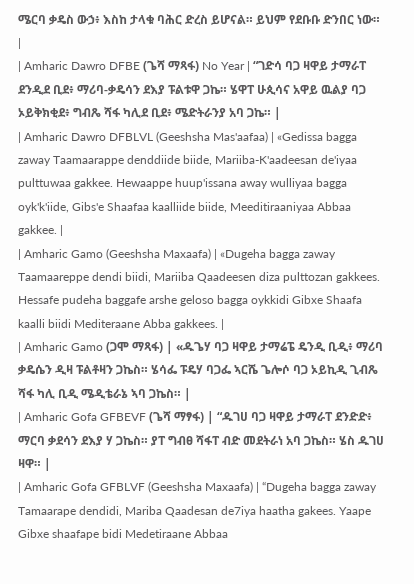ሜርባ ቃዴስ ውኃ፥ እስከ ታላቁ ባሕር ድረስ ይሆናል። ይህም የደቡቡ ድንበር ነው። |
| Amharic Dawro DFBE (ጌሻ ማጻፋ) No Year | “ገድሳ ባጋ ዛዋይ ታማራፐ ደንዲደ ቢደ፥ ማሪባ-ቃዴሳን ደእያ ፑልቱዋ ጋኬ። ሄዋፐ ሁጲሳና አዋይ ዉልያ ባጋ ኦይቅክቂደ፥ ግብጼ ሻፋ ካሊደ ቢደ፥ ሜድትራንያ አባ ጋኬ። |
| Amharic Dawro DFBLVL (Geeshsha Mas'aafaa) | «Gedissa bagga zaway Taamaarappe denddiide biide, Mariiba-K'aadeesan de'iyaa pulttuwaa gakkee. Hewaappe huup'issana away wulliyaa bagga oyk'k'iide, Gibs'e Shaafaa kaalliide biide, Meeditiraaniyaa Abbaa gakkee. |
| Amharic Gamo (Geeshsha Maxaafa) | «Dugeha bagga zaway Taamaareppe dendi biidi, Mariiba Qaadeesen diza pulttozan gakkees. Hessafe pudeha baggafe arshe geloso bagga oykkidi Gibxe Shaafa kaalli biidi Mediteraane Abba gakkees. |
| Amharic Gamo (ጋሞ ማጻፋ) | «ዱጌሃ ባጋ ዛዋይ ታማሬፔ ዴንዲ ቢዲ፥ ማሪባ ቃዴሴን ዲዛ ፑልቶዛን ጋኬስ። ሄሳፌ ፑዴሃ ባጋፌ ኣርሼ ጌሎሶ ባጋ ኦይኪዲ ጊብጼ ሻፋ ካሊ ቢዲ ሜዲቴራኔ ኣባ ጋኬስ። |
| Amharic Gofa GFBEVF (ጌሻ ማፃፋ) | “ዱገሀ ባጋ ዛዋይ ታማራፐ ደንድድ፥ ማርባ ቃደሳን ደእያ ሃ ጋኬስ። ያፐ ግብፀ ሻፋፐ ብድ መደትራነ አባ ጋኬስ። ሄስ ዱገሀ ዛዋ። |
| Amharic Gofa GFBLVF (Geeshsha Maxaafa) | “Dugeha bagga zaway Tamaarape dendidi, Mariba Qaadesan de7iya haatha gakees. Yaape Gibxe shaafape bidi Medetiraane Abbaa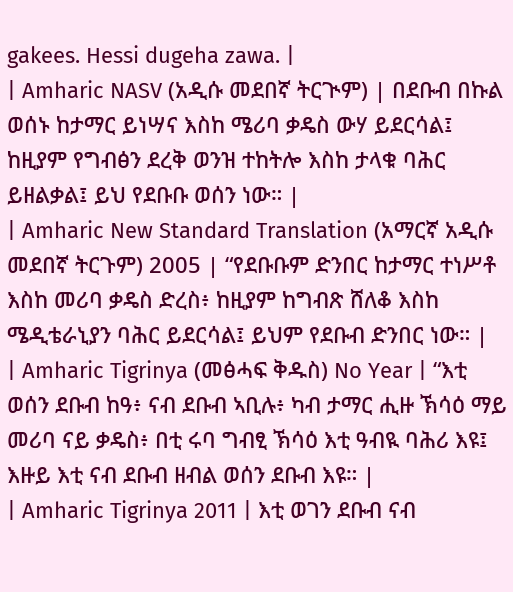gakees. Hessi dugeha zawa. |
| Amharic NASV (አዲሱ መደበኛ ትርጒም) | በደቡብ በኩል ወሰኑ ከታማር ይነሣና እስከ ሜሪባ ቃዴስ ውሃ ይደርሳል፤ ከዚያም የግብፅን ደረቅ ወንዝ ተከትሎ እስከ ታላቁ ባሕር ይዘልቃል፤ ይህ የደቡቡ ወሰን ነው። |
| Amharic New Standard Translation (አማርኛ አዲሱ መደበኛ ትርጉም) 2005 | “የደቡቡም ድንበር ከታማር ተነሥቶ እስከ መሪባ ቃዴስ ድረስ፥ ከዚያም ከግብጽ ሸለቆ እስከ ሜዲቴራኒያን ባሕር ይደርሳል፤ ይህም የደቡብ ድንበር ነው። |
| Amharic Tigrinya (መፅሓፍ ቅዱስ) No Year | “እቲ ወሰን ደቡብ ከዓ፥ ናብ ደቡብ ኣቢሉ፥ ካብ ታማር ሒዙ ኽሳዕ ማይ መሪባ ናይ ቃዴስ፥ በቲ ሩባ ግብፂ ኽሳዕ እቲ ዓብዪ ባሕሪ እዩ፤ እዙይ እቲ ናብ ደቡብ ዘብል ወሰን ደቡብ እዩ። |
| Amharic Tigrinya 2011 | እቲ ወገን ደቡብ ናብ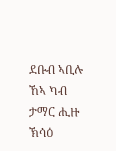ደቡብ ኣቢሉ ኸኣ ካብ ታማር ሒዙ ኽሳዕ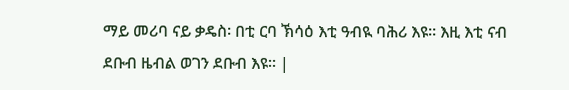ማይ መሪባ ናይ ቃዴስ፡ በቲ ርባ ኽሳዕ እቲ ዓብዪ ባሕሪ እዩ። እዚ እቲ ናብ ደቡብ ዜብል ወገን ደቡብ እዩ። |